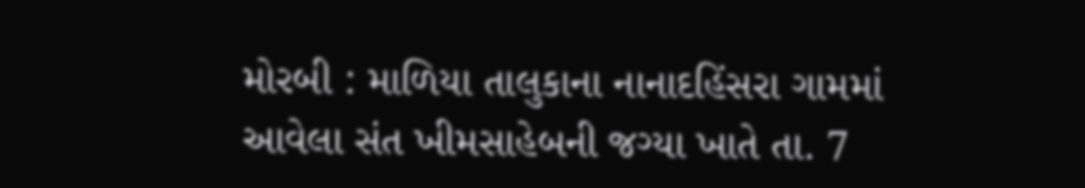મોરબી : માળિયા તાલુકાના નાનાદહિંસરા ગામમાં આવેલા સંત ખીમસાહેબની જગ્યા ખાતે તા. 7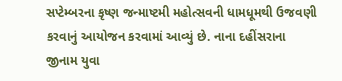સપ્ટેમ્બરના કૃષ્ણ જન્માષ્ટમી મહોત્સવની ધામધૂમથી ઉજવણી કરવાનું આયોજન કરવામાં આવ્યું છે. નાના દહીંસરાના જીનામ યુવા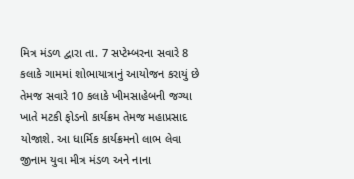મિત્ર મંડળ દ્વારા તા. 7 સપ્ટેમ્બરના સવારે 8 કલાકે ગામમાં શોભાયાત્રાનું આયોજન કરાયું છે તેમજ સવારે 10 કલાકે ખીમસાહેબની જગ્યા ખાતે મટકી ફોડનો કાર્યક્રમ તેમજ મહાપ્રસાદ યોજાશે. આ ધાર્મિક કાર્યક્રમનો લાભ લેવા જીનામ યુવા મીત્ર મંડળ અને નાના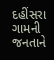દહીંસરા ગામની જનતાને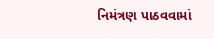નિમંત્રણ પાઠવવામાં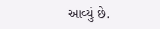આવ્યું છે.